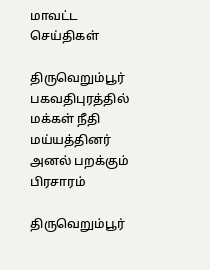மாவட்ட செய்திகள்

திருவெறும்பூர் பகவதிபுரத்தில் மக்கள் நீதி மய்யத்தினர் அனல் பறக்கும் பிரசாரம்

திருவெறும்பூர்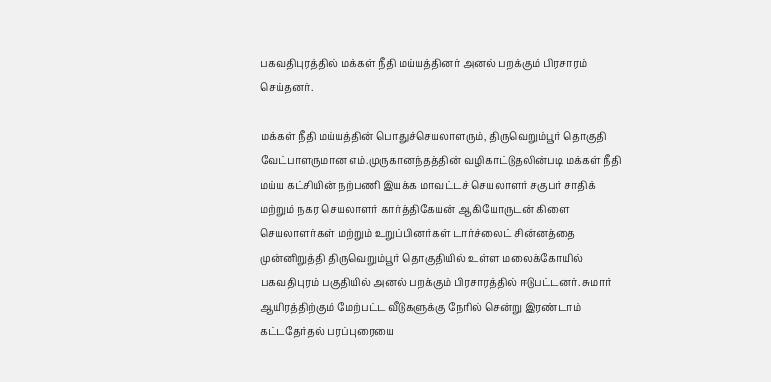பகவதிபுரத்தில் மக்கள் நீதி மய்யத்தினர் அனல் பறக்கும் பிரசாரம் செய்தனர்.

மக்கள் நீதி மய்யத்தின் பொதுச்செயலாளரும், திருவெறும்பூர் தொகுதி வேட்பாளருமான எம்.முருகானந்தத்தின் வழிகாட்டுதலின்படி மக்கள் நீதி மய்ய கட்சியின் நற்பணி இயக்க மாவட்டச் செயலாளர் சகுபர் சாதிக் மற்றும் நகர செயலாளர் கார்த்திகேயன் ஆகியோருடன் கிளை செயலாளர்கள் மற்றும் உறுப்பினர்கள் டார்ச்லைட் சின்னத்தை முன்னிறுத்தி திருவெறும்பூர் தொகுதியில் உள்ள மலைக்கோயில் பகவதிபுரம் பகுதியில் அனல் பறக்கும் பிரசாரத்தில் ஈடுபட்டனர். சுமார் ஆயிரத்திற்கும் மேற்பட்ட வீடுகளுக்கு நேரில் சென்று இரண்டாம் கட்டதேர்தல் பரப்புரையை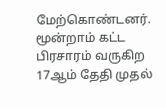மேற்கொண்டனர். மூன்றாம் கட்ட பிரசாரம் வருகிற 17ஆம் தேதி முதல்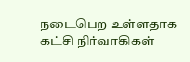நடைபெற உள்ளதாக கட்சி நிர்வாகிகள்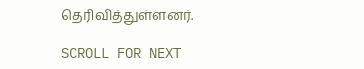தெரிவித்துள்ளனர்.

SCROLL FOR NEXT